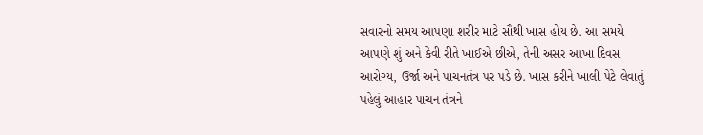સવારનો સમય આપણા શરીર માટે સૌથી ખાસ હોય છે. આ સમયે આપણે શું અને કેવી રીતે ખાઈએ છીએ, તેની અસર આખા દિવસ આરોગ્ય, ઉર્જા અને પાચનતંત્ર પર પડે છે. ખાસ કરીને ખાલી પેટે લેવાતું પહેલું આહાર પાચન તંત્રને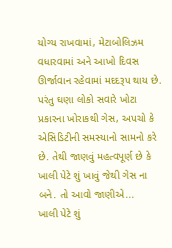યોગ્ય રાખવામાં, મેટાબોલિઝમ વધારવામાં અને આખો દિવસ ઊર્જાવાન રહેવામાં મદદરૂપ થાય છે. પરંતુ ઘણા લોકો સવારે ખોટા પ્રકારના ખોરાકથી ગેસ, અપચો કે એસિડિટીની સમસ્યાનો સામનો કરે છે. તેથી જાણવું મહત્વપૂર્ણ છે કે ખાલી પેટે શું ખાવું જેથી ગેસ ના બને. તો આવો જાણીએ...
ખાલી પેટે શું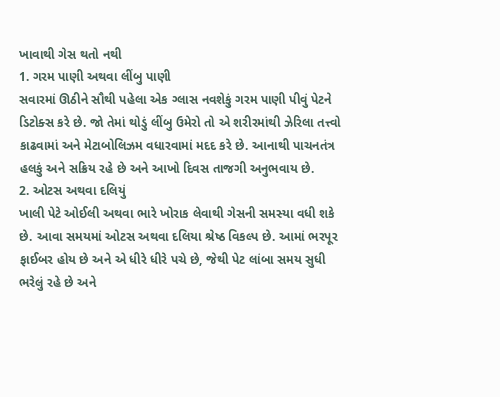ખાવાથી ગેસ થતો નથી
1. ગરમ પાણી અથવા લીંબુ પાણી
સવારમાં ઊઠીને સૌથી પહેલા એક ગ્લાસ નવશેકું ગરમ પાણી પીવું પેટને ડિટોક્સ કરે છે. જો તેમાં થોડું લીંબુ ઉમેરો તો એ શરીરમાંથી ઝેરિલા તત્ત્વો કાઢવામાં અને મેટાબોલિઝમ વધારવામાં મદદ કરે છે. આનાથી પાચનતંત્ર હલકું અને સક્રિય રહે છે અને આખો દિવસ તાજગી અનુભવાય છે.
2. ઓટસ અથવા દલિયું
ખાલી પેટે ઓઈલી અથવા ભારે ખોરાક લેવાથી ગેસની સમસ્યા વધી શકે છે. આવા સમયમાં ઓટસ અથવા દલિયા શ્રેષ્ઠ વિકલ્પ છે. આમાં ભરપૂર ફાઈબર હોય છે અને એ ધીરે ધીરે પચે છે, જેથી પેટ લાંબા સમય સુધી ભરેલું રહે છે અને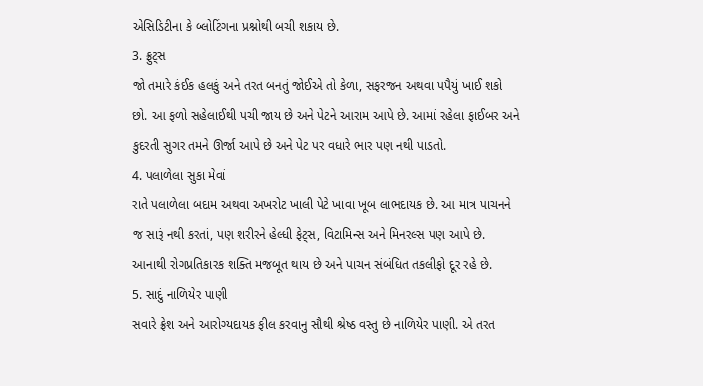એસિડિટીના કે બ્લોટિંગના પ્રશ્નોથી બચી શકાય છે.
3. ફ્રુટ્સ
જો તમારે કંઈક હલકું અને તરત બનતું જોઈએ તો કેળા, સફરજન અથવા પપૈયું ખાઈ શકો છો. આ ફળો સહેલાઈથી પચી જાય છે અને પેટને આરામ આપે છે. આમાં રહેલા ફાઈબર અને કુદરતી સુગર તમને ઊર્જા આપે છે અને પેટ પર વધારે ભાર પણ નથી પાડતો.
4. પલાળેલા સુકા મેવાં
રાતે પલાળેલા બદામ અથવા અખરોટ ખાલી પેટે ખાવા ખૂબ લાભદાયક છે. આ માત્ર પાચનને જ સારૂં નથી કરતાં, પણ શરીરને હેલ્ધી ફેટ્સ, વિટામિન્સ અને મિનરલ્સ પણ આપે છે. આનાથી રોગપ્રતિકારક શક્તિ મજબૂત થાય છે અને પાચન સંબંધિત તકલીફો દૂર રહે છે.
5. સાદું નાળિયેર પાણી
સવારે ફ્રેશ અને આરોગ્યદાયક ફીલ કરવાનુ સૌથી શ્રેષ્ઠ વસ્તુ છે નાળિયેર પાણી. એ તરત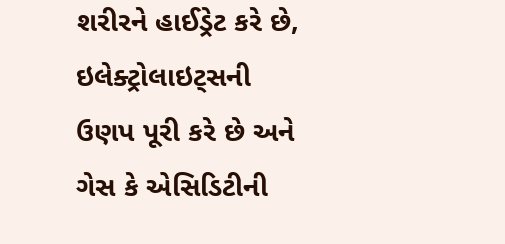શરીરને હાઈડ્રેટ કરે છે, ઇલેક્ટ્રોલાઇટ્સની ઉણપ પૂરી કરે છે અને ગેસ કે એસિડિટીની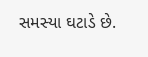સમસ્યા ઘટાડે છે.